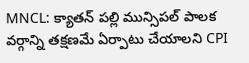MNCL: క్యాతన్ పల్లి మున్సిపల్ పాలక వర్గాన్ని తక్షణమే ఏర్పాటు చేయాలని CPI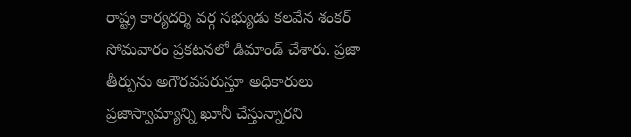రాష్ట్ర కార్యదర్శి వర్గ సభ్యుడు కలవేన శంకర్ సోమవారం ప్రకటనలో డిమాండ్ చేశారు. ప్రజా తీర్పును అగౌరవపరుస్తూ అధికారులు ప్రజాస్వామ్యాన్ని ఖూనీ చేస్తున్నారని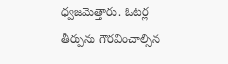ధ్వజమెత్తారు. ఓటర్ల తీర్పును గౌరవించాల్సిన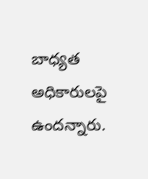బాధ్యత అధికారులపై ఉందన్నారు.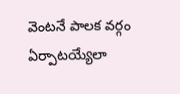వెంటనే పాలక వర్గం ఏర్పాటయ్యేలా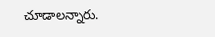చూడాలన్నారు.